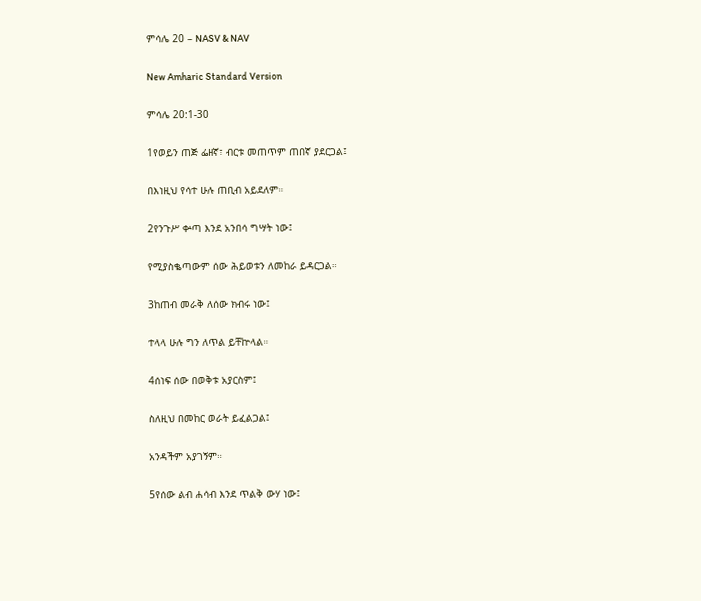ምሳሌ 20 – NASV & NAV

New Amharic Standard Version

ምሳሌ 20:1-30

1የወይን ጠጅ ፌዘኛ፣ ብርቱ መጠጥም ጠበኛ ያደርጋል፤

በእነዚህ የሳተ ሁሉ ጠቢብ አይደለም።

2የንጉሥ ቍጣ እንደ አንበሳ ግሣት ነው፤

የሚያስቈጣውም ሰው ሕይወቱን ለመከራ ይዳርጋል።

3ከጠብ መራቅ ለሰው ክብሩ ነው፤

ተላላ ሁሉ ግን ለጥል ይቸኵላል።

4ሰነፍ ሰው በወቅቱ አያርስም፤

ስለዚህ በመከር ወራት ይፈልጋል፤

አንዳችም አያገኝም።

5የሰው ልብ ሐሳብ እንደ ጥልቅ ውሃ ነው፤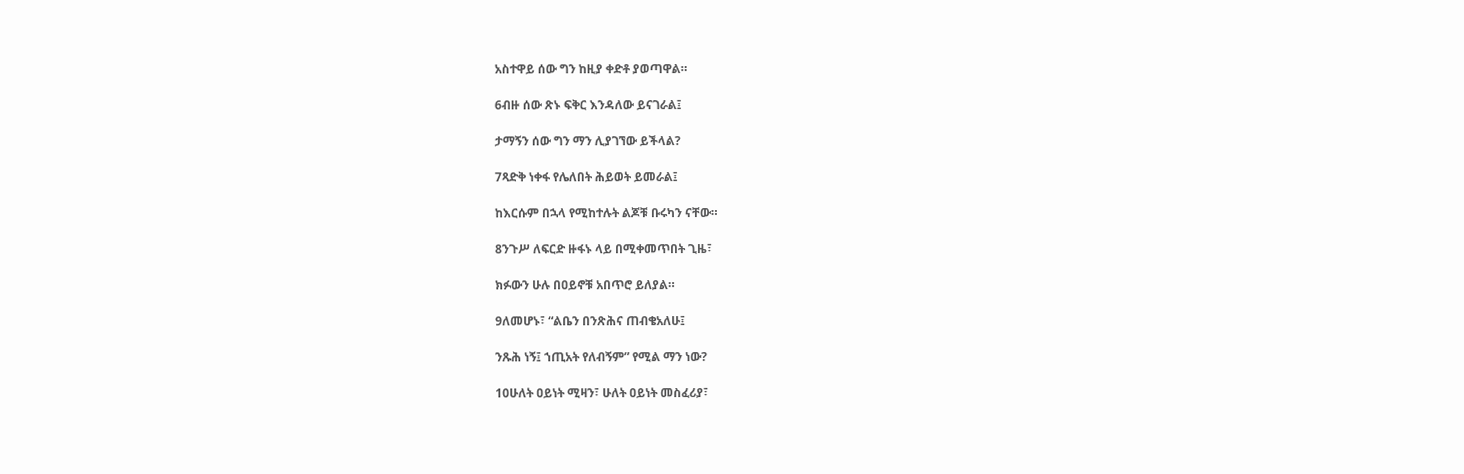አስተዋይ ሰው ግን ከዚያ ቀድቶ ያወጣዋል።

6ብዙ ሰው ጽኑ ፍቅር እንዳለው ይናገራል፤

ታማኝን ሰው ግን ማን ሊያገኘው ይችላል?

7ጻድቅ ነቀፋ የሌለበት ሕይወት ይመራል፤

ከእርሱም በኋላ የሚከተሉት ልጆቹ ቡሩካን ናቸው።

8ንጉሥ ለፍርድ ዙፋኑ ላይ በሚቀመጥበት ጊዜ፣

ክፉውን ሁሉ በዐይኖቹ አበጥሮ ይለያል።

9ለመሆኑ፣ “ልቤን በንጽሕና ጠብቄአለሁ፤

ንጹሕ ነኝ፤ ኀጢአት የለብኝም” የሚል ማን ነው?

10ሁለት ዐይነት ሚዛን፣ ሁለት ዐይነት መስፈሪያ፣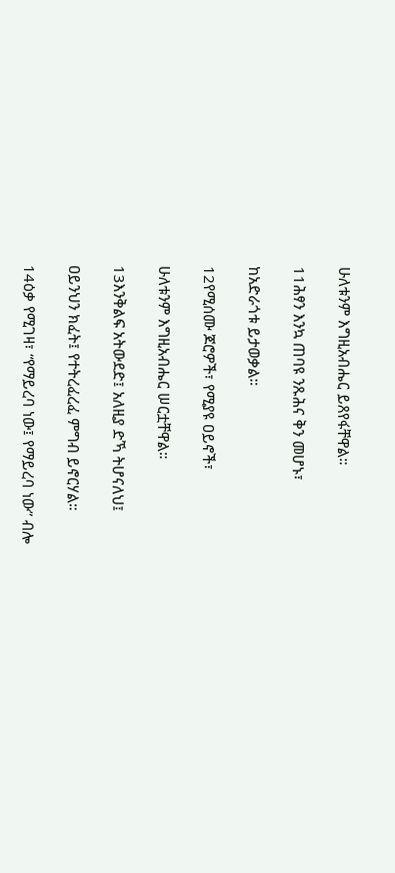ሁለቱንም እግዚአብሔር ይጸየፋቸዋል።

11ሕፃን እንኳ ጠባዩ ንጹሕና ቅን መሆኑ፣

ከአድራጎቱ ይታወቃል።

12የሚሰሙ ጆሮዎች፣ የሚያዩ ዐይኖች፣

ሁለቱንም እግዚአብሔር ሠርቷቸዋል።

13እንቅልፍ አትውደድ፤ አለዚያ ድኻ ትሆናለህ፤

ዐይንህን ክፈት፤ የተትረፈረፈ ምግብ ይኖርሃል።

14ዕቃ የሚገዛ፣ “የማይረባ ነው፤ የማይረባ ነው” ብሎ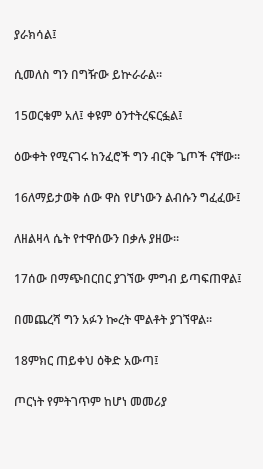ያራክሳል፤

ሲመለስ ግን በግዥው ይኵራራል።

15ወርቁም አለ፤ ቀዩም ዕንተትረፍርፏል፤

ዕውቀት የሚናገሩ ከንፈሮች ግን ብርቅ ጌጦች ናቸው።

16ለማይታወቅ ሰው ዋስ የሆነውን ልብሱን ግፈፈው፤

ለዘልዛላ ሴት የተዋሰውን በቃሉ ያዘው።

17ሰው በማጭበርበር ያገኘው ምግብ ይጣፍጠዋል፤

በመጨረሻ ግን አፉን ኰረት ሞልቶት ያገኘዋል።

18ምክር ጠይቀህ ዕቅድ አውጣ፤

ጦርነት የምትገጥም ከሆነ መመሪያ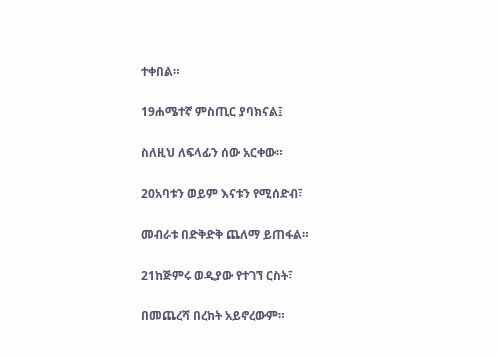ተቀበል።

19ሐሜተኛ ምስጢር ያባክናል፤

ስለዚህ ለፍላፊን ሰው አርቀው።

20አባቱን ወይም እናቱን የሚሰድብ፣

መብራቱ በድቅድቅ ጨለማ ይጠፋል።

21ከጅምሩ ወዲያው የተገኘ ርስት፣

በመጨረሻ በረከት አይኖረውም።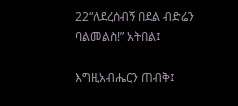22“ለደረሰብኝ በደል ብድሬን ባልመልስ!” አትበል፤

እግዚአብሔርን ጠብቅ፤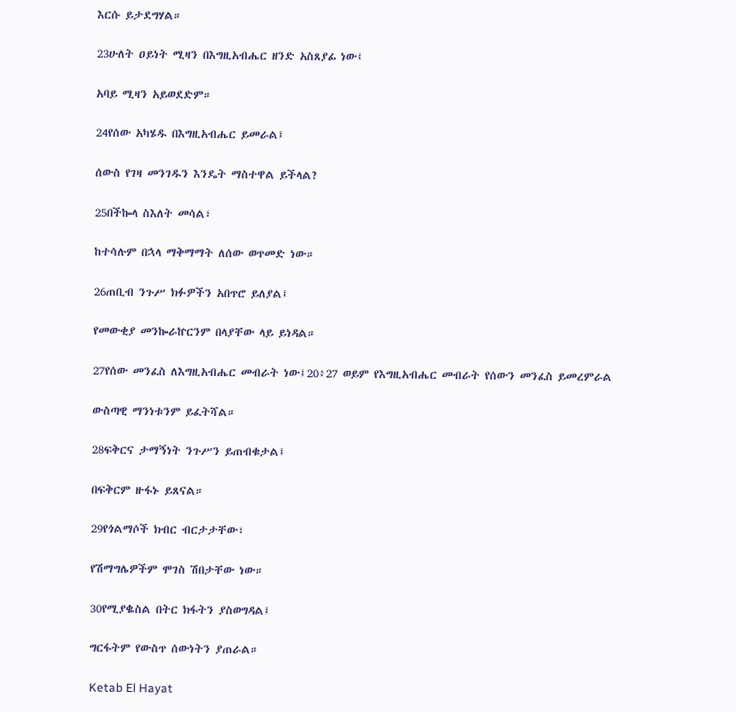እርሱ ይታደግሃል።

23ሁለት ዐይነት ሚዛን በእግዚአብሔር ዘንድ አስጸያፊ ነው፤

አባይ ሚዛን አይወደድም።

24የሰው አካሄዱ በእግዚአብሔር ይመራል፤

ሰውስ የገዛ መንገዱን እንዴት ማስተዋል ይችላል?

25በችኰላ ስእለት መሳል፣

ከተሳሉም በኋላ ማቅማማት ለሰው ወጥመድ ነው።

26ጠቢብ ንጉሥ ክፉዎችን አበጥሮ ይለያል፤

የመውቂያ መንኰራኵርንም በላያቸው ላይ ይነዳል።

27የሰው መንፈስ ለእግዚአብሔር መብራት ነው፤20፥27 ወይም የእግዚአብሔር መብራት የሰውን መንፈስ ይመረምራል

ውስጣዊ ማንነቱንም ይፈትሻል።

28ፍቅርና ታማኝነት ንጉሥን ይጠብቁታል፤

በፍቅርም ዙፋኑ ይጸናል።

29የጎልማሶች ክብር ብርታታቸው፣

የሽማግሌዎችም ሞገስ ሽበታቸው ነው።

30የሚያቈስል በትር ክፋትን ያስወግዳል፤

ግርፋትም የውስጥ ሰውነትን ያጠራል።

Ketab El Hayat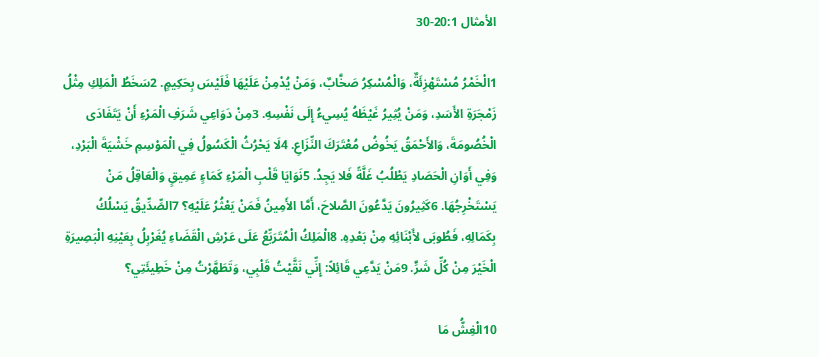الأمثال 20:1-30

1الْخَمْرُ مُسْتَهْزِئَةٌ، وَالْمُسْكِرُ صَخَّابٌ، وَمَنْ يُدْمِنْ عَلَيْهَا فَلَيْسَ بِحَكِيمٍ. 2سَخَطُ الْمَلِكِ مِثْلُ زَمْجَرَةِ الأَسَدِ، وَمَنْ يُثِيرُ غَيْظَهُ يُسِيءُ إِلَى نَفْسِهِ. 3مِنْ دَوَاعِي شَرَفِ الْمَرْءِ أَنْ يَتَفَادَى الْخُصُومَةَ، وَالأَحْمَقُ يَخُوضُ مُعْتَرَكَ النِّزَاعِ. 4لَا يَحْرُثُ الْكَسُولُ فِي الْمَوْسِمِ خَشْيَةَ الْبَرْدِ، وَفِي أَوَانِ الْحَصَادِ يَطْلُبُ غَلَّةً فَلا يَجِدُ. 5نَوَايَا قَلْبِ الْمَرْءِ كَمَاءٍ عَمِيقٍ وَالْعَاقِلُ مَنْ يَسْتَخْرِجُهَا. 6كَثِيرُونَ يَدَّعُونَ الصَّلاحَ، أَمَّا الأَمِينُ فَمَنْ يَعْثُرُ عَلَيْهِ؟ 7الصِّدِّيقُ يَسْلُكُ بِكَمَالِهِ، فَطُوبَى لأَبْنَائِهِ مِنْ بَعْدِهِ. 8الْمَلِكُ الْمُتَرَبِّعُ عَلَى عَرْشِ الْقَضَاءِ يُغَرْبِلُ بِعَيْنِهِ الْبَصِيرَةِ الْخَيْرَ مِنْ كُلِّ شَرٍّ. 9مَنْ يَدَّعِي قَائِلاً: إِنِّي نَقَّيْتُ قَلْبِي، وَتَطَهَّرْتُ مِنْ خَطِيئَتِي؟

10الْغِشُّ مَا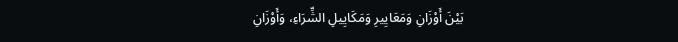بَيْنَ أَوْزَانِ وَمَعَايِيرِ وَمَكَايِيلِ الشِّرَاءِ، وَأَوْزَانِ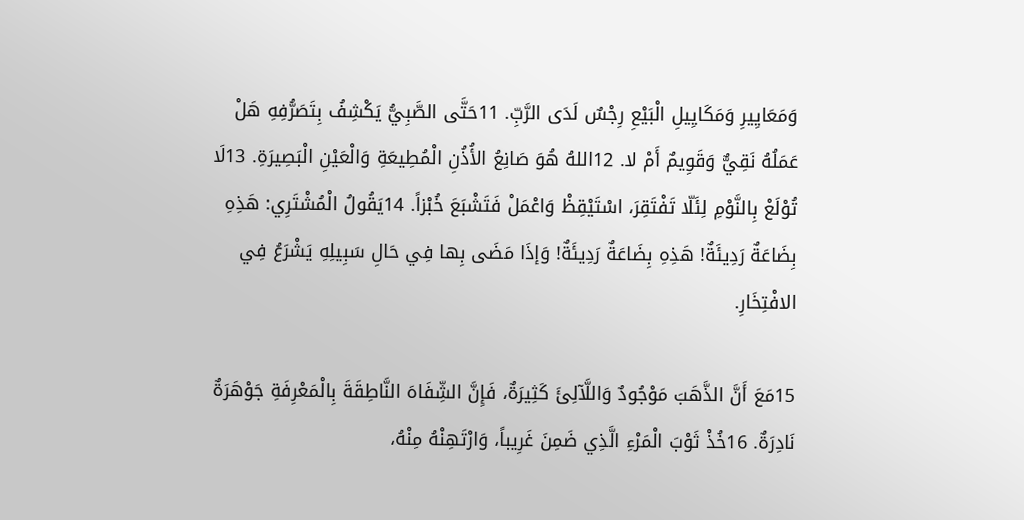وَمَعَايِيرِ وَمَكَايِيلِ الْبَيْعِ رِجْسٌ لَدَى الرَّبِّ. 11حَتَّى الصَّبِيُّ يَكْشِفُ بِتَصَرُّفِهِ هَلْ عَمَلُهُ نَقِيٌّ وَقَوِيمٌ أَمْ لا. 12اللهُ هُوَ صَانِعُ الأُذُنِ الْمُطِيعَةِ وَالْعَيْنِ الْبَصِيرَةِ. 13لَا تُوْلَعْ بِالنَّوْمِ لِئَلّا تَفْتَقِرَ، اسْتَيْقِظْ وَاعْمَلْ فَتَشْبَعَ خُبْزاً. 14يَقُولُ الْمُشْتَرِي: هَذِهِ بِضَاعَةٌ رَدِيئَةٌ! هَذِهِ بِضَاعَةٌ رَدِيئَةٌ! وَإذَا مَضَى بِها فِي حَالِ سَبِيلِهِ يَشْرَعُ فِي الافْتِخَارِ.

15مَعَ أَنَّ الذَّهَبَ مَوْجُودٌ وَاللَّآلِئَ كَثِيرَةٌ، فَإِنَّ الشِّفَاهَ النَّاطِقَةَ بِالْمَعْرِفَةِ جَوْهَرَةٌ نَادِرَةٌ. 16خُذْ ثَوْبَ الْمَرْءِ الَّذِي ضَمِنَ غَرِيباً، وَارْتَهِنْهُ مِنْهُ،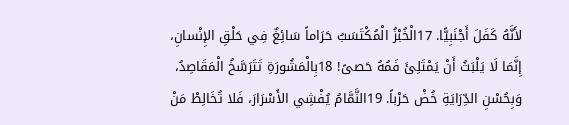لأَنَّهُ كَفَلَ أَجْنَبِيًّا. 17الْخُبْزُ الْمُكْتَسَبُ حَرَاماً سَائِغٌ فِي حَلْقِ الإِنْسانِ، إِنَّمَا لَا يَلْبَثُ أَنْ يَمْتَلِئَ فَمُهُ حَصىً! 18بِالْمَشُورَةِ تَتَرَسَّخُ الْمَقَاصِدُ، وَبِحُسْنِ الدِّرَايَةِ خُضْ حَرْباً. 19النَّمَّامُ يُفْشِي الأَسْرَارَ، فَلا تُخَالِطْ مَنْ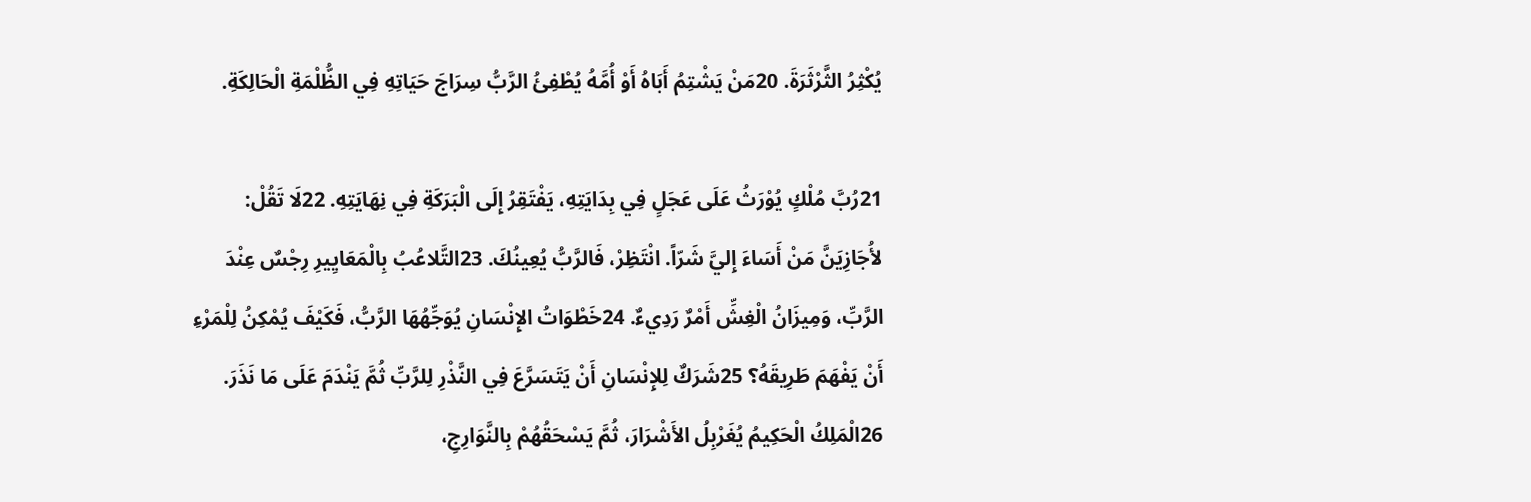يُكْثِرُ الثَّرْثَرَةَ. 20مَنْ يَشْتِمُ أَبَاهُ أَوْ أُمَّهُ يُطْفِئُ الرَّبُّ سِرَاجَ حَيَاتِهِ فِي الظُّلْمَةِ الْحَالِكَةِ.

21رُبَّ مُلْكٍ يُوْرَثُ عَلَى عَجَلٍ فِي بِدَايَتِهِ، يَفْتَقِرُ إِلَى الْبَرَكَةِ فِي نِهَايَتِهِ. 22لَا تَقُلْ: لأُجَازِيَنَّ مَنْ أَسَاءَ إِليَّ شَرّاً. انْتَظِرْ، فَالرَّبُّ يُعِينُكَ. 23التَّلاعُبُ بِالْمَعَايِيرِ رِجْسٌ عِنْدَ الرَّبِّ، وَمِيزَانُ الْغِشِّ أَمْرٌ رَدِيءٌ. 24خَطْوَاتُ الإِنْسَانِ يُوَجِّهُهَا الرَّبُّ، فَكَيْفَ يُمْكِنُ لِلْمَرْءِ أَنْ يَفْهَمَ طَرِيقَهُ؟ 25شَرَكٌ لِلإِنْسَانِ أَنْ يَتَسَرَّعَ فِي النَّذْرِ لِلرَّبِّ ثُمَّ يَنْدَمَ عَلَى مَا نَذَرَ. 26الْمَلِكُ الْحَكِيمُ يُغَرْبِلُ الأَشْرَارَ، ثُمَّ يَسْحَقُهُمْ بِالنَّوَارِجِ،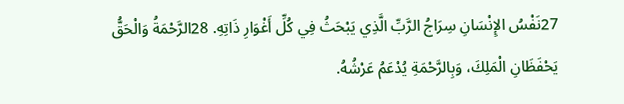27نَفْسُ الإِنْسَانِ سِرَاجُ الرَّبِّ الَّذِي يَبْحَثُ فِي كُلِّ أَغْوَارِ ذَاتِهِ. 28الرَّحْمَةُ وَالْحَقُّ يَحْفَظَانِ الْمَلِكَ، وَبِالرَّحْمَةِ يُدْعَمُ عَرْشُهُ.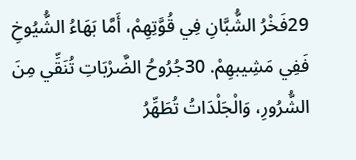29فَخْرُ الشُّبَّانِ فِي قُوَّتِهِمْ، أَمَّا بَهَاءُ الشُّيُوخِ فَفِي مَشِيبهِمْ. 30جُرُوحُ الضَّرْبَاتِ تُنَقِّي مِنَ الشُّرُورِ، وَالْجَلْدَاتُ تُطَهِّرُ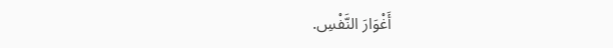أَغْوَارَ النَّفْسِ.